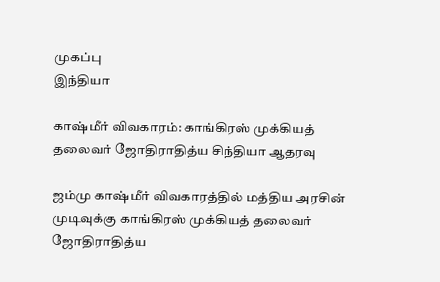முகப்பு
இந்தியா

காஷ்மீர் விவகாரம்: காங்கிரஸ் முக்கியத் தலைவர் ஜோதிராதித்ய சிந்தியா ஆதரவு

ஜம்மு காஷ்மீர் விவகாரத்தில் மத்திய அரசின் முடிவுக்கு காங்கிரஸ் முக்கியத் தலைவர் ஜோதிராதித்ய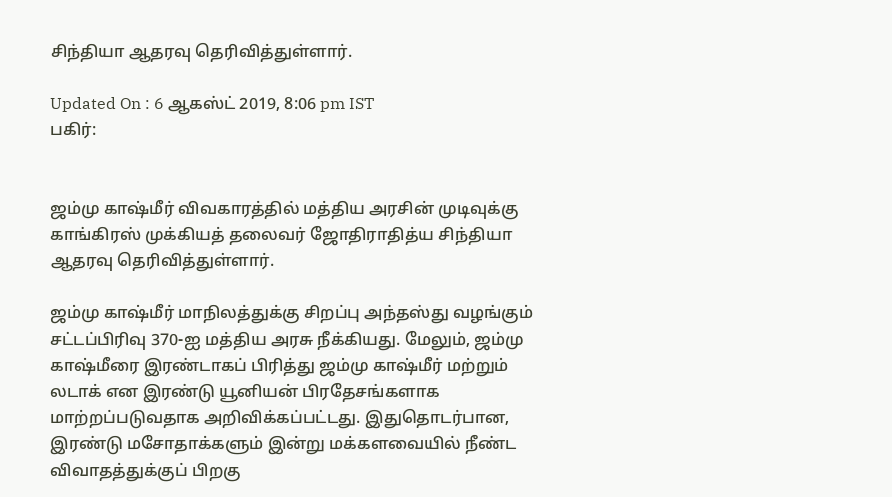சிந்தியா ஆதரவு தெரிவித்துள்ளார்.

Updated On : 6 ஆகஸ்ட் 2019, 8:06 pm IST
பகிர்:


ஜம்மு காஷ்மீர் விவகாரத்தில் மத்திய அரசின் முடிவுக்கு காங்கிரஸ் முக்கியத் தலைவர் ஜோதிராதித்ய சிந்தியா ஆதரவு தெரிவித்துள்ளார்.

ஜம்மு காஷ்மீர் மாநிலத்துக்கு சிறப்பு அந்தஸ்து வழங்கும் சட்டப்பிரிவு 370-ஐ மத்திய அரசு நீக்கியது. மேலும், ஜம்மு காஷ்மீரை இரண்டாகப் பிரித்து ஜம்மு காஷ்மீர் மற்றும் லடாக் என இரண்டு யூனியன் பிரதேசங்களாக மாற்றப்படுவதாக அறிவிக்கப்பட்டது. இதுதொடர்பான, இரண்டு மசோதாக்களும் இன்று மக்களவையில் நீண்ட விவாதத்துக்குப் பிறகு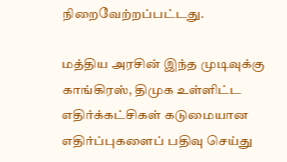நிறைவேற்றப்பட்டது.

மத்திய அரசின் இந்த முடிவுக்கு காங்கிரஸ், திமுக உள்ளிட்ட எதிர்க்கட்சிகள் கடுமையான எதிர்ப்புகளைப் பதிவு செய்து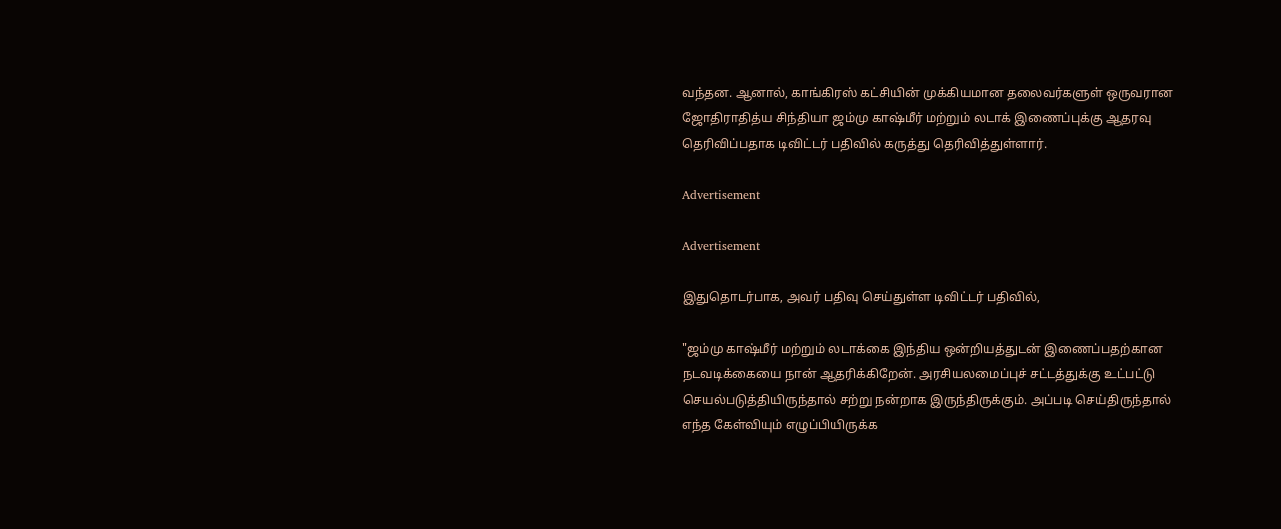வந்தன. ஆனால், காங்கிரஸ் கட்சியின் முக்கியமான தலைவர்களுள் ஒருவரான ஜோதிராதித்ய சிந்தியா ஜம்மு காஷ்மீர் மற்றும் லடாக் இணைப்புக்கு ஆதரவு தெரிவிப்பதாக டிவிட்டர் பதிவில் கருத்து தெரிவித்துள்ளார்.

Advertisement

Advertisement

இதுதொடர்பாக, அவர் பதிவு செய்துள்ள டிவிட்டர் பதிவில்,

"ஜம்மு காஷ்மீர் மற்றும் லடாக்கை இந்திய ஒன்றியத்துடன் இணைப்பதற்கான நடவடிக்கையை நான் ஆதரிக்கிறேன். அரசியலமைப்புச் சட்டத்துக்கு உட்பட்டு செயல்படுத்தியிருந்தால் சற்று நன்றாக இருந்திருக்கும். அப்படி செய்திருந்தால் எந்த கேள்வியும் எழுப்பியிருக்க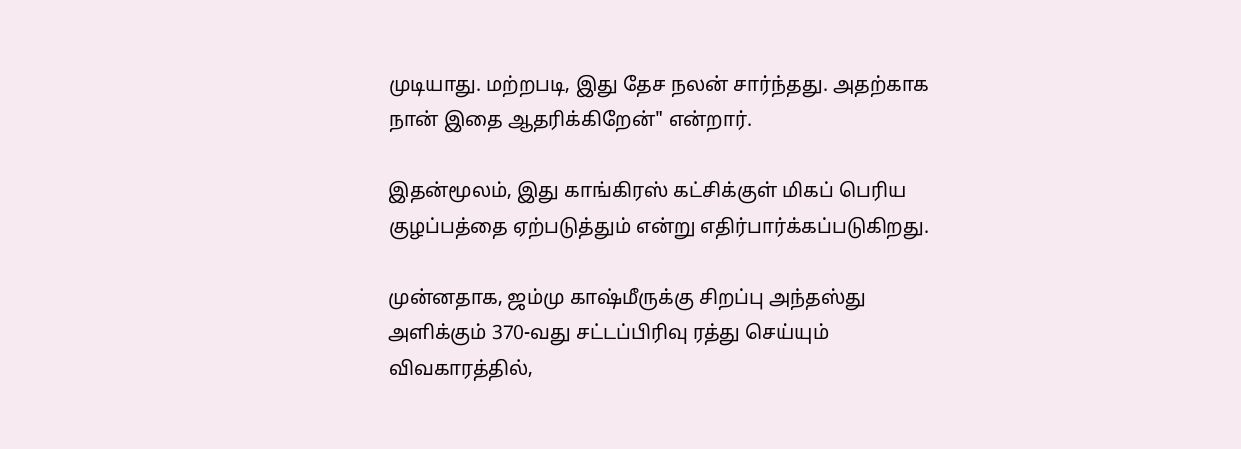முடியாது. மற்றபடி, இது தேச நலன் சார்ந்தது. அதற்காக நான் இதை ஆதரிக்கிறேன்" என்றார்.

இதன்மூலம், இது காங்கிரஸ் கட்சிக்குள் மிகப் பெரிய குழப்பத்தை ஏற்படுத்தும் என்று எதிர்பார்க்கப்படுகிறது.

முன்னதாக, ஜம்மு காஷ்மீருக்கு சிறப்பு அந்தஸ்து அளிக்கும் 370-வது சட்டப்பிரிவு ரத்து செய்யும் விவகாரத்தில்,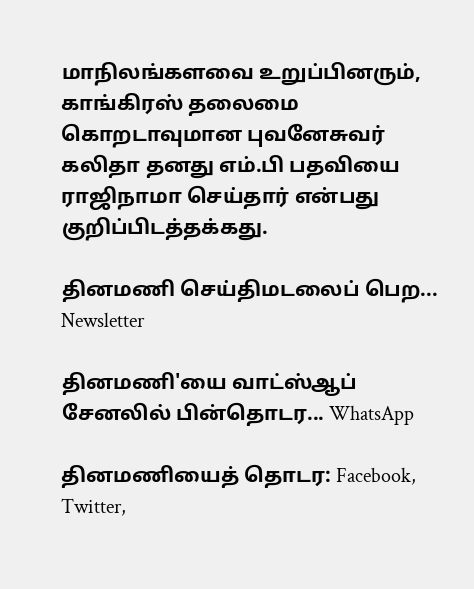மாநிலங்களவை உறுப்பினரும், காங்கிரஸ் தலைமை கொறடாவுமான புவனேசுவர் கலிதா தனது எம்.பி பதவியை ராஜிநாமா செய்தார் என்பது குறிப்பிடத்தக்கது.

தினமணி செய்திமடலைப் பெற... Newsletter

தினமணி'யை வாட்ஸ்ஆப் சேனலில் பின்தொடர... WhatsApp

தினமணியைத் தொடர: Facebook, Twitter,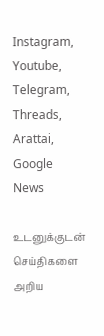Instagram, Youtube, Telegram, Threads, Arattai, Google News

உடனுக்குடன் செய்திகளை அறிய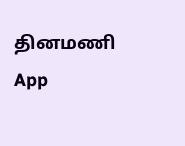தினமணி App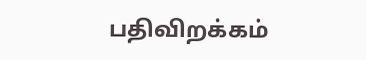பதிவிறக்கம்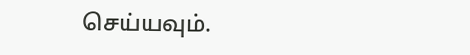செய்யவும்.